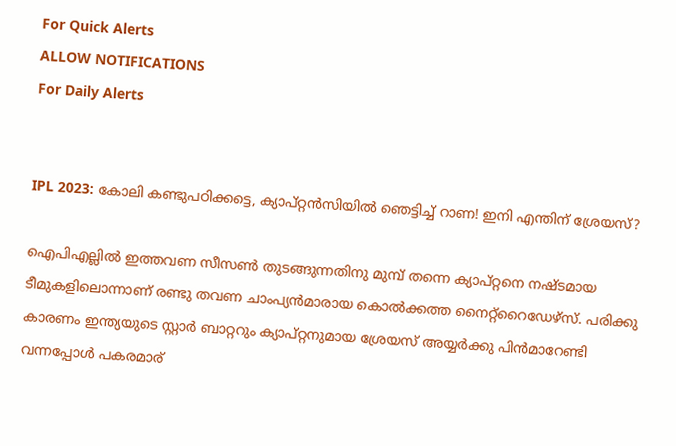For Quick Alerts
ALLOW NOTIFICATIONS
For Daily Alerts


IPL 2023: കോലി കണ്ടുപഠിക്കട്ടെ, ക്യാപ്റ്റന്‍സിയില്‍ ഞെട്ടിച്ച് റാണ! ഇനി എന്തിന് ശ്രേയസ്?

ഐപിഎല്ലില്‍ ഇത്തവണ സീസണ്‍ തുടങ്ങുന്നതിനു മുമ്പ് തന്നെ ക്യാപ്റ്റനെ നഷ്ടമായ ടീമുകളിലൊന്നാണ് രണ്ടു തവണ ചാംപ്യന്‍മാരായ കൊല്‍ക്കത്ത നൈറ്റ്‌റൈഡേഴ്‌സ്. പരിക്കു കാരണം ഇന്ത്യയുടെ സ്റ്റാര്‍ ബാറ്ററും ക്യാപ്റ്റനുമായ ശ്രേയസ് അയ്യര്‍ക്കു പിന്‍മാറേണ്ടി വന്നപ്പോള്‍ പകരമാര്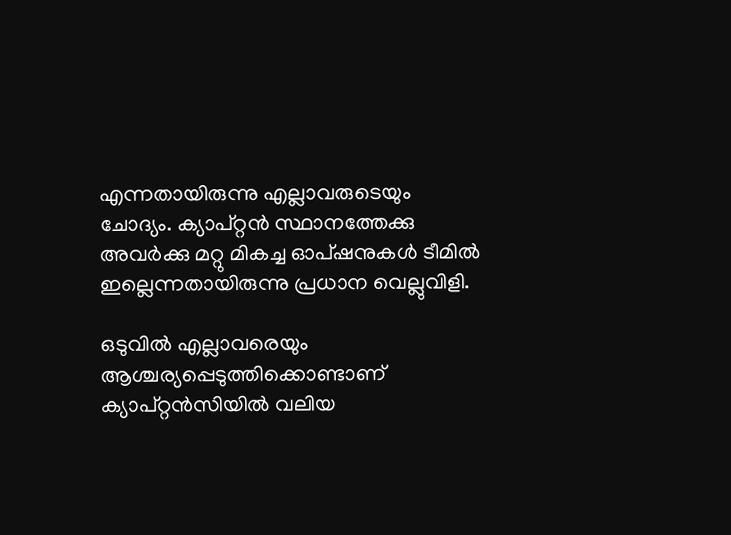എന്നതായിരുന്നു എല്ലാവരുടെയും ചോദ്യം. ക്യാപ്റ്റന്‍ സ്ഥാനത്തേക്കു അവര്‍ക്കു മറ്റു മികച്ച ഓപ്ഷനുകള്‍ ടീമില്‍ ഇല്ലെന്നതായിരുന്നു പ്രധാന വെല്ലുവിളി.

ഒടുവില്‍ എല്ലാവരെയും ആശ്ചര്യപ്പെടുത്തിക്കൊണ്ടാണ് ക്യാപ്റ്റന്‍സിയില്‍ വലിയ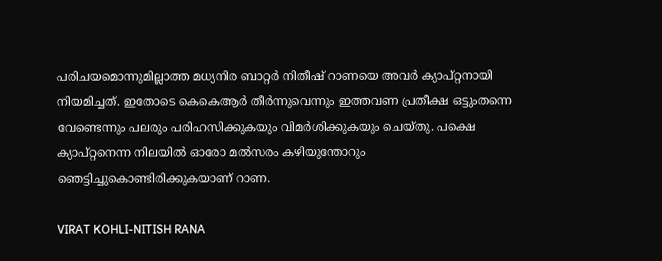പരിചയമൊന്നുമില്ലാത്ത മധ്യനിര ബാറ്റര്‍ നിതീഷ് റാണയെ അവര്‍ ക്യാപ്റ്റനായി നിയമിച്ചത്. ഇതോടെ കെകെആര്‍ തീര്‍ന്നുവെന്നും ഇത്തവണ പ്രതീക്ഷ ഒട്ടുംതന്നെ വേണ്ടെന്നും പലരും പരിഹസിക്കുകയും വിമര്‍ശിക്കുകയും ചെയ്തു. പക്ഷെ ക്യാപ്റ്റനെന്ന നിലയില്‍ ഓരോ മല്‍സരം കഴിയുന്തോറും ഞെട്ടിച്ചുകൊണ്ടിരിക്കുകയാണ് റാണ.

VIRAT KOHLI-NITISH RANA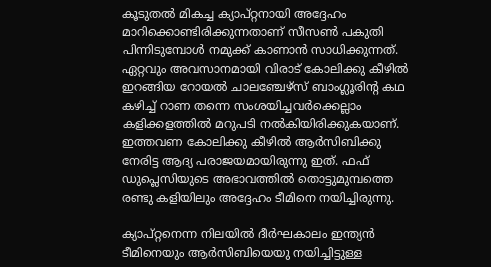കൂടുതല്‍ മികച്ച ക്യാപ്റ്റനായി അദ്ദേഹം മാറിക്കൊണ്ടിരിക്കുന്നതാണ് സീസണ്‍ പകുതി പിന്നിടുമ്പോള്‍ നമുക്ക് കാണാന്‍ സാധിക്കുന്നത്. ഏറ്റവും അവസാനമായി വിരാട് കോലിക്കു കീഴില്‍ ഇറങ്ങിയ റോയല്‍ ചാലഞ്ചേഴ്‌സ് ബാംഗ്ലൂരിന്റ കഥ കഴിച്ച് റാണ തന്നെ സംശയിച്ചവര്‍ക്കെല്ലാം കളിക്കളത്തില്‍ മറുപടി നല്‍കിയിരിക്കുകയാണ്. ഇത്തവണ കോലിക്കു കീഴില്‍ ആര്‍സിബിക്കു നേരിട്ട ആദ്യ പരാജയമായിരുന്നു ഇത്. ഫഫ് ഡുപ്ലെസിയുടെ അഭാവത്തില്‍ തൊട്ടുമുമ്പത്തെ രണ്ടു കളിയിലും അദ്ദേഹം ടീമിനെ നയിച്ചിരുന്നു.

ക്യാപ്റ്റനെന്ന നിലയില്‍ ദീര്‍ഘകാലം ഇന്ത്യന്‍ ടീമിനെയും ആര്‍സിബിയെയു നയിച്ചിട്ടുള്ള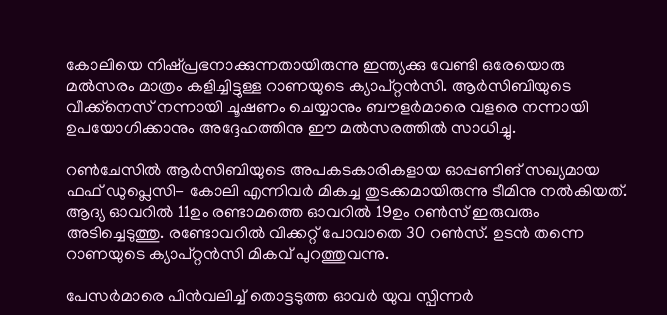കോലിയെ നിഷ്പ്രഭനാക്കുന്നതായിരുന്നു ഇന്ത്യക്കു വേണ്ടി ഒരേയൊരു മല്‍സരം മാത്രം കളിച്ചിട്ടുള്ള റാണയുടെ ക്യാപ്റ്റന്‍സി. ആര്‍സിബിയുടെ വീക്ക്‌നെസ് നന്നായി ചൂഷണം ചെയ്യാനും ബൗളര്‍മാരെ വളരെ നന്നായി ഉപയോഗിക്കാനും അദ്ദേഹത്തിനു ഈ മല്‍സരത്തില്‍ സാധിച്ചു.

റണ്‍ചേസില്‍ ആര്‍സിബിയുടെ അപകടകാരികളായ ഓപ്പണിങ് സഖ്യമായ ഫഫ് ഡുപ്ലെസി- കോലി എന്നിവര്‍ മികച്ച തുടക്കമായിരുന്നു ടീമിനു നല്‍കിയത്. ആദ്യ ഓവറില്‍ 11ഉം രണ്ടാമത്തെ ഓവറില്‍ 19ഉം റണ്‍സ് ഇരുവരും അടിച്ചെടുത്തു. രണ്ടോവറില്‍ വിക്കറ്റ് പോവാതെ 30 റണ്‍സ്. ഉടന്‍ തന്നെ റാണയുടെ ക്യാപ്റ്റന്‍സി മികവ് പുറത്തുവന്നു.

പേസര്‍മാരെ പിന്‍വലിച്ച് തൊട്ടടുത്ത ഓവര്‍ യുവ സ്പിന്നര്‍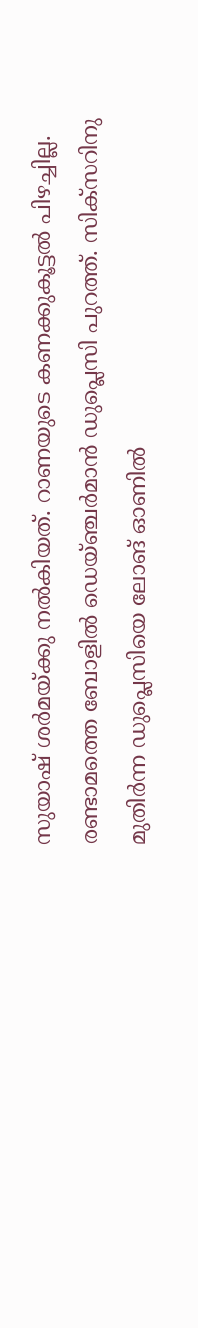സുയാഷ് ശര്‍മയ്ക്കു നല്‍കിയത്. റാണയുടെ കണക്കുകൂട്ടല്‍ പിഴച്ചില്ല. രണ്ടാമത്തെ ബോളില്‍ ഡെയ്ഞ്ചര്‍മാന്‍ ഡുപ്ലെസി പുറത്ത്. സിക്‌സറിനു മുതിര്‍ന്ന ഡുപ്ലെസിയെ ലോങ് ഓണില്‍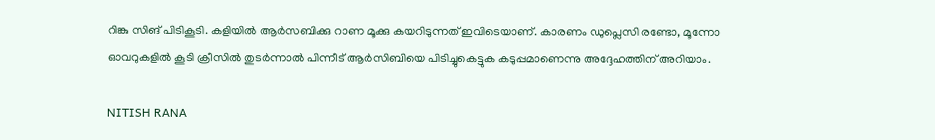റിങ്കു സിങ് പിടികൂടി. കളിയില്‍ ആര്‍സബിക്കു റാണ മൂക്കു കയറിടുന്നത് ഇവിടെയാണ്. കാരണം ഡുപ്ലെസി രണ്ടോ, മൂന്നോ ഓവറുകളില്‍ കൂടി ക്രീസില്‍ തുടര്‍ന്നാല്‍ പിന്നീട് ആര്‍സിബിയെ പിടിച്ചുകെട്ടുക കടുപ്പമാണെന്നു അദ്ദേഹത്തിന് അറിയാം.

NITISH RANA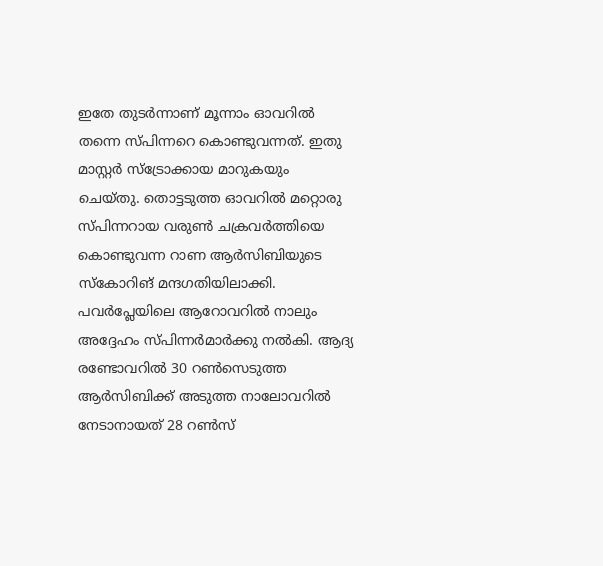ഇതേ തുടര്‍ന്നാണ് മൂന്നാം ഓവറില്‍ തന്നെ സ്പിന്നറെ കൊണ്ടുവന്നത്. ഇതു മാസ്റ്റര്‍ സ്‌ട്രോക്കായ മാറുകയും ചെയ്തു. തൊട്ടടുത്ത ഓവറില്‍ മറ്റൊരു സ്പിന്നറായ വരുണ്‍ ചക്രവര്‍ത്തിയെ കൊണ്ടുവന്ന റാണ ആര്‍സിബിയുടെ സ്‌കോറിങ് മന്ദഗതിയിലാക്കി. പവര്‍പ്ലേയിലെ ആറോവറില്‍ നാലും അദ്ദേഹം സ്പിന്നര്‍മാര്‍ക്കു നല്‍കി. ആദ്യ രണ്ടോവറില്‍ 30 റണ്‍സെടുത്ത ആര്‍സിബിക്ക് അടുത്ത നാലോവറില്‍ നേടാനായത് 28 റണ്‍സ്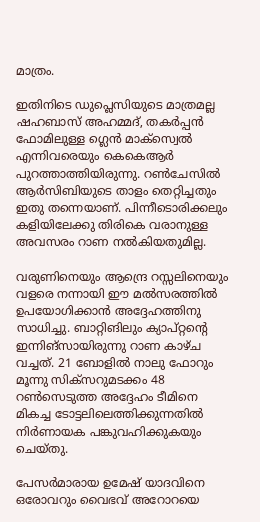മാത്രം.

ഇതിനിടെ ഡുപ്ലെസിയുടെ മാത്രമല്ല ഷഹബാസ് അഹമ്മദ്, തകര്‍പ്പന്‍ ഫോമിലുള്ള ഗ്ലെന്‍ മാക്‌സ്വെല്‍ എന്നിവരെയും കെകെആര്‍ പുറത്താത്തിയിരുന്നു. റണ്‍ചേസില്‍ ആര്‍സിബിയുടെ താളം തെറ്റിച്ചതും ഇതു തന്നെയാണ്. പിന്നീടൊരിക്കലും കളിയിലേക്കു തിരികെ വരാനുള്ള അവസരം റാണ നല്‍കിയതുമില്ല.

വരുണിനെയും ആന്ദ്രെ റസ്സലിനെയും വളരെ നന്നായി ഈ മല്‍സരത്തില്‍ ഉപയോഗിക്കാന്‍ അദ്ദേഹത്തിനു സാധിച്ചു. ബാറ്റിങിലും ക്യാപ്റ്റന്റെ ഇന്നിങ്‌സായിരുന്നു റാണ കാഴ്ച വച്ചത്. 21 ബോളില്‍ നാലു ഫോറും മൂന്നു സിക്‌സറുമടക്കം 48 റണ്‍സെടുത്ത അദ്ദേഹം ടീമിനെ മികച്ച ടോട്ടലിലെത്തിക്കുന്നതില്‍ നിര്‍ണായക പങ്കുവഹിക്കുകയും ചെയ്തു.

പേസര്‍മാരായ ഉമേഷ് യാദവിനെ ഒരോവറും വൈഭവ് അറോറയെ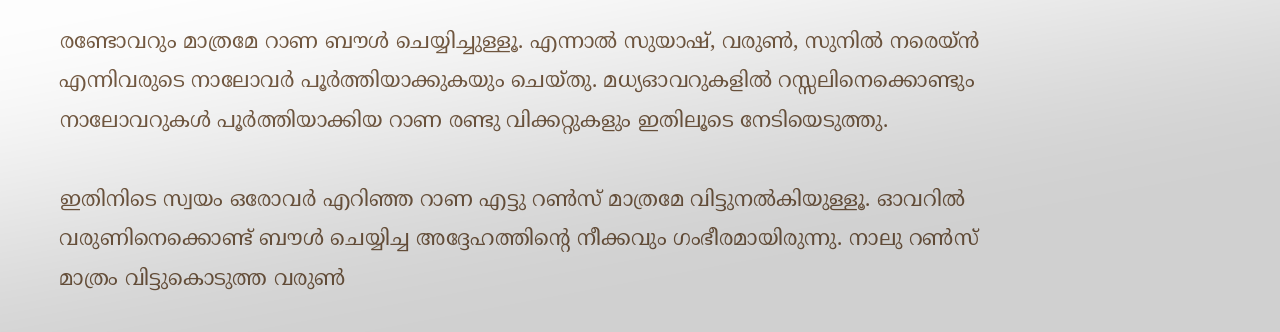രണ്ടോവറും മാത്രമേ റാണ ബൗള്‍ ചെയ്യിച്ചുള്ളൂ. എന്നാല്‍ സുയാഷ്, വരുണ്‍, സുനില്‍ നരെയ്ന്‍ എന്നിവരുടെ നാലോവര്‍ പൂര്‍ത്തിയാക്കുകയും ചെയ്തു. മധ്യഓവറുകളില്‍ റസ്സലിനെക്കൊണ്ടും നാലോവറുകള്‍ പൂര്‍ത്തിയാക്കിയ റാണ രണ്ടു വിക്കറ്റുകളും ഇതിലൂടെ നേടിയെടുത്തു.

ഇതിനിടെ സ്വയം ഒരോവര്‍ എറിഞ്ഞ റാണ എട്ടു റണ്‍സ് മാത്രമേ വിട്ടുനല്‍കിയുള്ളൂ. ഓവറില്‍ വരുണിനെക്കൊണ്ട് ബൗള്‍ ചെയ്യിച്ച അദ്ദേഹത്തിന്റെ നീക്കവും ഗംഭീരമായിരുന്നു. നാലു റണ്‍സ് മാത്രം വിട്ടുകൊടുത്ത വരുണ്‍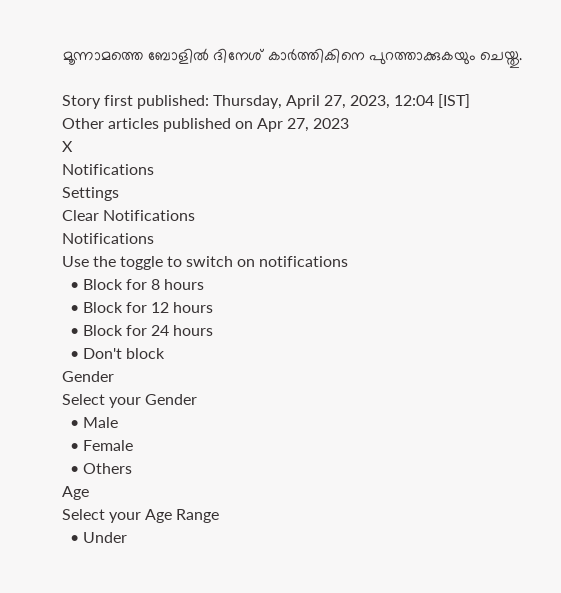മൂന്നാമത്തെ ബോളില്‍ ദിനേശ് കാര്‍ത്തികിനെ പുറത്താക്കുകയും ചെയ്തു.

Story first published: Thursday, April 27, 2023, 12:04 [IST]
Other articles published on Apr 27, 2023
X
Notifications
Settings
Clear Notifications
Notifications
Use the toggle to switch on notifications
  • Block for 8 hours
  • Block for 12 hours
  • Block for 24 hours
  • Don't block
Gender
Select your Gender
  • Male
  • Female
  • Others
Age
Select your Age Range
  • Under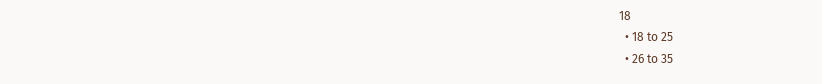18
  • 18 to 25
  • 26 to 35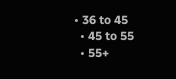• 36 to 45
  • 45 to 55
  • 55+